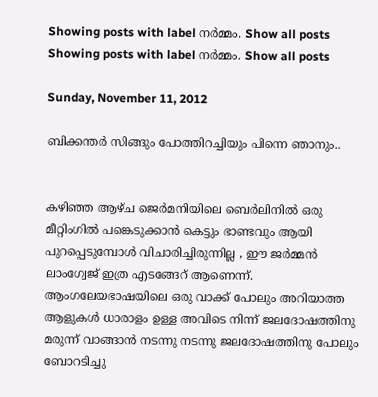Showing posts with label നര്‍മ്മം. Show all posts
Showing posts with label നര്‍മ്മം. Show all posts

Sunday, November 11, 2012

ബിക്കന്തര്‍ സിങ്ങും പോത്തിറച്ചിയും പിന്നെ ഞാനും..


കഴിഞ്ഞ ആഴ്ച ജെര്‍മനിയിലെ ബെര്‍ലിനില്‍ ഒരു മീറ്റിംഗില്‍ പങ്കെടുക്കാന്‍ കെട്ടും ഭാണ്ടവും ആയി പുറപ്പെടുമ്പോള്‍ വിചാരിച്ചിരുന്നില്ല , ഈ ജര്‍മ്മന്‍ ലാംഗ്വേജ് ഇത്ര എടങ്ങേറ് ആണെന്ന്. ആംഗലേയഭാഷയിലെ ഒരു വാക്ക് പോലും അറിയാത്ത ആളുകള്‍ ധാരാളം ഉള്ള അവിടെ നിന്ന് ജലദോഷത്തിനു മരുന്ന് വാങ്ങാന്‍ നടന്നു നടന്നു ജലദോഷത്തിനു പോലും ബോറടിച്ചു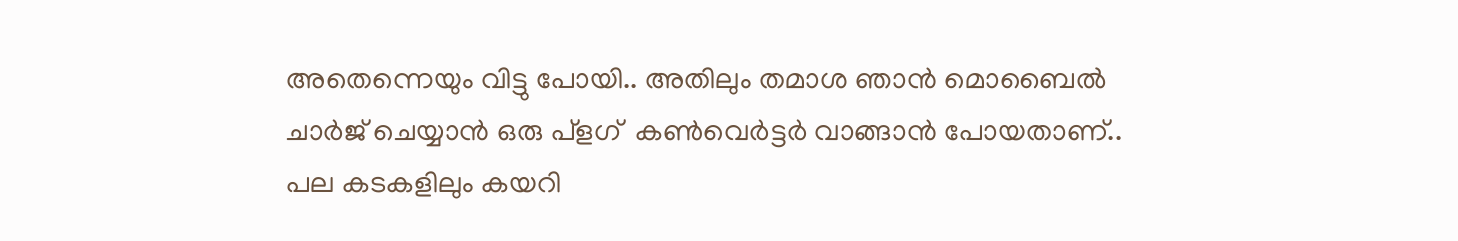അതെന്നെയും വിട്ടു പോയി.. അതിലും തമാശ ഞാന്‍ മൊബൈല്‍ ചാര്‍ജ് ചെയ്യാന്‍ ഒരു പ്ളഗ്  കണ്‍വെര്‍ട്ടര്‍ വാങ്ങാന്‍ പോയതാണ്.. പല കടകളിലും കയറി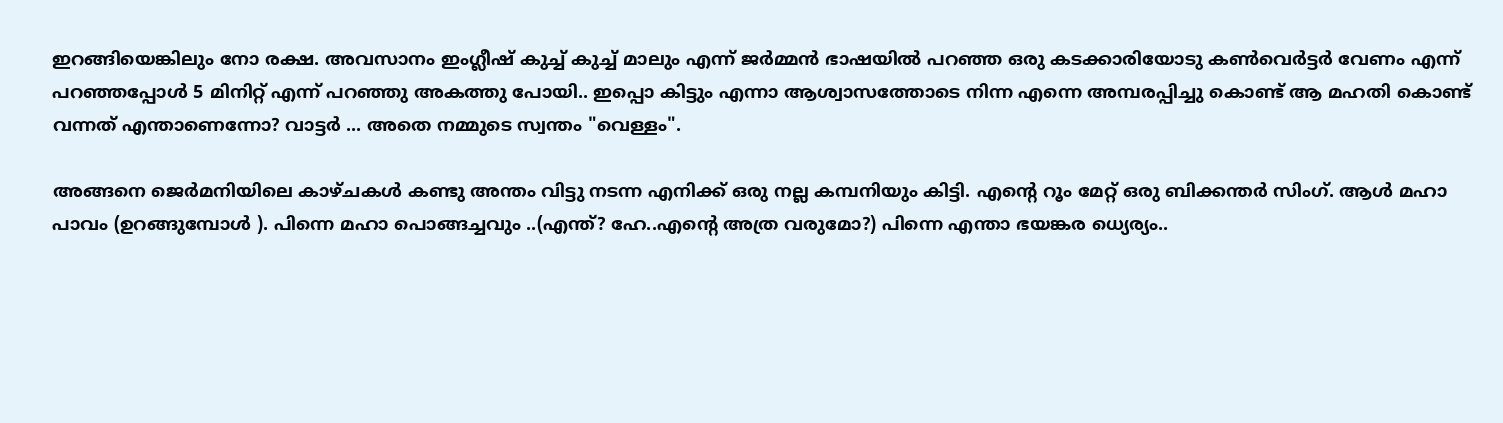ഇറങ്ങിയെങ്കിലും നോ രക്ഷ. അവസാനം ഇംഗ്ലീഷ് കുച്ച് കുച്ച് മാലും എന്ന് ജര്‍മ്മന്‍ ഭാഷയില്‍ പറഞ്ഞ ഒരു കടക്കാരിയോടു കണ്‍വെര്‍ട്ടര്‍ വേണം എന്ന് പറഞ്ഞപ്പോള്‍ 5 മിനിറ്റ് എന്ന് പറഞ്ഞു അകത്തു പോയി.. ഇപ്പൊ കിട്ടും എന്നാ ആശ്വാസത്തോടെ നിന്ന എന്നെ അമ്പരപ്പിച്ചു കൊണ്ട് ആ മഹതി കൊണ്ട് വന്നത് എന്താണെന്നോ? വാട്ടര്‍ ... അതെ നമ്മുടെ സ്വന്തം "വെള്ളം".

അങ്ങനെ ജെര്‍മനിയിലെ കാഴ്ചകള്‍ കണ്ടു അന്തം വിട്ടു നടന്ന എനിക്ക് ഒരു നല്ല കമ്പനിയും കിട്ടി. എന്റെ റൂം മേറ്റ്‌ ഒരു ബിക്കന്തര്‍ സിംഗ്. ആള്‍ മഹാ പാവം (ഉറങ്ങുമ്പോള്‍ ). പിന്നെ മഹാ പൊങ്ങച്ചവും ..(എന്ത്? ഹേ..എന്റെ അത്ര വരുമോ?) പിന്നെ എന്താ ഭയങ്കര ധ്യെര്യം..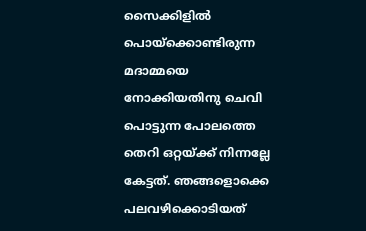സൈക്കിളില്‍ പൊയ്ക്കൊണ്ടിരുന്ന മദാമ്മയെ നോക്കിയതിനു ചെവി പൊട്ടുന്ന പോലത്തെ തെറി ഒറ്റയ്ക്ക് നിന്നല്ലേ കേട്ടത്. ഞങ്ങളൊക്കെ പലവഴിക്കൊടിയത്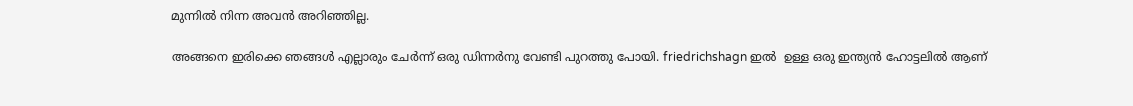മുന്നില്‍ നിന്ന അവന്‍ അറിഞ്ഞില്ല.

അങ്ങനെ ഇരിക്കെ ഞങ്ങള്‍ എല്ലാരും ചേര്‍ന്ന് ഒരു ഡിന്നര്‍നു വേണ്ടി പുറത്തു പോയി. friedrichshagn ഇല്‍  ഉള്ള ഒരു ഇന്ത്യന്‍ ഹോട്ടലില്‍ ആണ്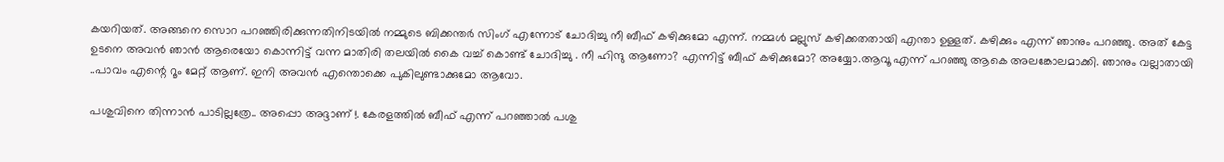കയറിയത്. അങ്ങനെ സൊറ പറഞ്ഞിരിക്കുന്നതിനിടയില്‍ നമ്മുടെ ബിക്കന്തര്‍ സിംഗ് എന്നോട് ചോദിച്ചു നീ ബീഫ് കഴിക്കുമോ എന്ന്. നമ്മള്‍ മല്ലുസ് കഴിക്കതതായി എന്താ ഉള്ളത്. കഴിക്കും എന്ന് ഞാനും പറഞ്ഞു. അത് കേട്ട ഉടനെ അവന്‍ ഞാന്‍ ആരെയോ കൊന്നിട്ട് വന്ന മാതിരി തലയില്‍ കൈ വച്ച് കൊണ്ട് ചോദിച്ചു . നീ ഹിന്ദു ആണോ? എന്നിട്ട് ബീഫ് കഴിക്കുമോ? അയ്യോ.ആവൂ എന്ന് പറഞ്ഞു ആകെ അലങ്കോലമാക്കി. ഞാനും വല്ലാതായി ..പാവം എന്റെ റൂം മേറ്റ്‌ ആണ്. ഇനി അവന്‍ എന്തൊക്കെ പുകിലുണ്ടാക്കുമോ ആവോ.

പശുവിനെ തിന്നാന്‍ പാടില്ലത്രേ.. അപ്പൊ അദ്ദാണ് !. കേരളത്തില്‍ ബീഫ് എന്ന് പറഞ്ഞാല്‍ പശു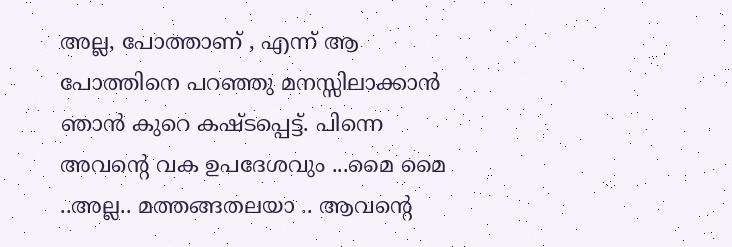അല്ല, പോത്താണ് , എന്ന് ആ പോത്തിനെ പറഞ്ഞു മനസ്സിലാക്കാന്‍ ഞാന്‍ കുറെ കഷ്ടപ്പെട്ട്. പിന്നെ അവന്റെ വക ഉപദേശവും ...മൈ മൈ ..അല്ല.. മത്തങ്ങതലയാ .. ആവന്റെ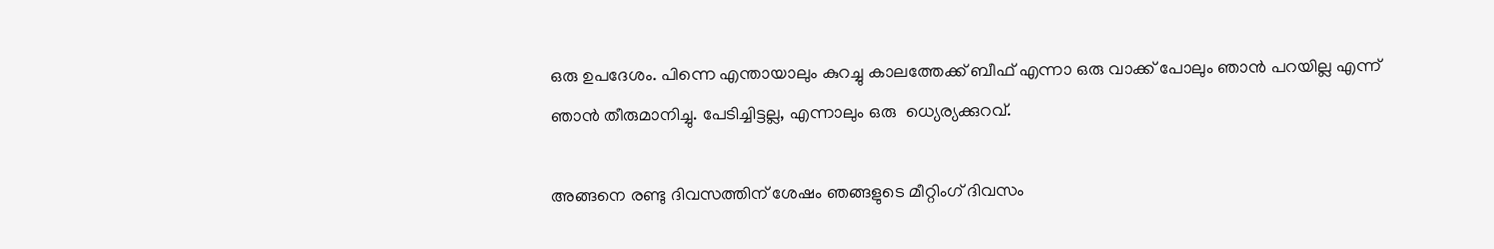ഒരു ഉപദേശം. പിന്നെ എന്തായാലും കുറച്ചു കാലത്തേക്ക് ബീഫ് എന്നാ ഒരു വാക്ക് പോലും ഞാന്‍ പറയില്ല എന്ന് ഞാന്‍ തീരുമാനിച്ചു. പേടിച്ചിട്ടല്ല, എന്നാലും ഒരു  ധ്യെര്യക്കുറവ്.

അങ്ങനെ രണ്ടു ദിവസത്തിന് ശേഷം ഞങ്ങളുടെ മീറ്റിംഗ് ദിവസം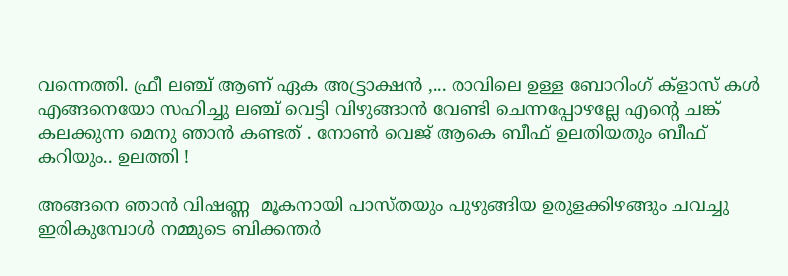വന്നെത്തി. ഫ്രീ ലഞ്ച് ആണ് ഏക അട്ട്രാക്ഷന്‍ ,... രാവിലെ ഉള്ള ബോറിംഗ് ക്ളാസ് കള്‍ എങ്ങനെയോ സഹിച്ചു ലഞ്ച് വെട്ടി വിഴുങ്ങാന്‍ വേണ്ടി ചെന്നപ്പോഴല്ലേ എന്റെ ചങ്ക് കലക്കുന്ന മെനു ഞാന്‍ കണ്ടത് . നോണ്‍ വെജ് ആകെ ബീഫ് ഉലതിയതും ബീഫ് കറിയും.. ഉലത്തി !

അങ്ങനെ ഞാന്‍ വിഷണ്ണ  മൂകനായി പാസ്തയും പുഴുങ്ങിയ ഉരുളക്കിഴങ്ങും ചവച്ചു ഇരികുമ്പോള്‍ നമ്മുടെ ബിക്കന്തര്‍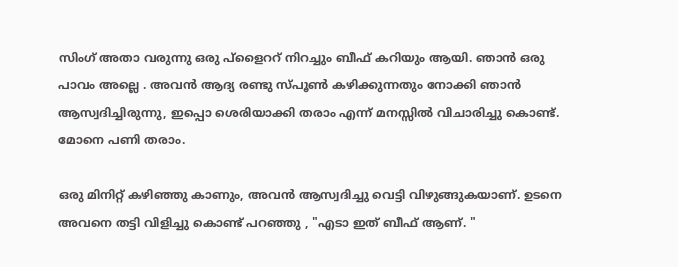സിംഗ് അതാ വരുന്നു ഒരു പ്ളൈററ് നിറച്ചും ബീഫ് കറിയും ആയി. ഞാന്‍ ഒരു പാവം അല്ലെ . അവന്‍ ആദ്യ രണ്ടു സ്പൂണ്‍ കഴിക്കുന്നതും നോക്കി ഞാന്‍ ആസ്വദിച്ചിരുന്നു, ഇപ്പൊ ശെരിയാക്കി തരാം എന്ന് മനസ്സില്‍ വിചാരിച്ചു കൊണ്ട്. മോനെ പണി തരാം.

ഒരു മിനിറ്റ് കഴിഞ്ഞു കാണും, അവന്‍ ആസ്വദിച്ചു വെട്ടി വിഴുങ്ങുകയാണ്. ഉടനെ അവനെ തട്ടി വിളിച്ചു കൊണ്ട് പറഞ്ഞു , "എടാ ഇത് ബീഫ് ആണ്. "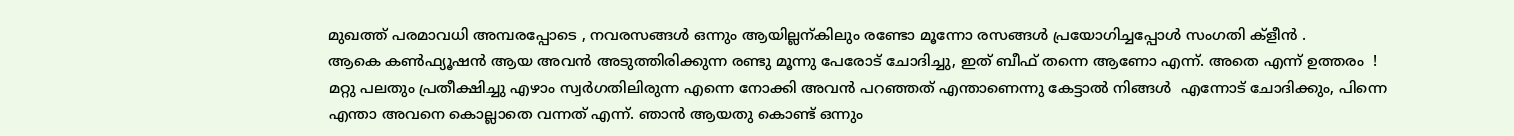മുഖത്ത് പരമാവധി അമ്പരപ്പോടെ , നവരസങ്ങള്‍ ഒന്നും ആയില്ലന്കിലും രണ്ടോ മൂന്നോ രസങ്ങള്‍ പ്രയോഗിച്ചപ്പോള്‍ സംഗതി ക്ളീന്‍ .
ആകെ കണ്‍ഫ്യൂഷന്‍ ആയ അവന്‍ അടുത്തിരിക്കുന്ന രണ്ടു മൂന്നു പേരോട് ചോദിച്ചു, ഇത് ബീഫ് തന്നെ ആണോ എന്ന്. അതെ എന്ന് ഉത്തരം  ! മറ്റു പലതും പ്രതീക്ഷിച്ചു എഴാം സ്വര്‍ഗതിലിരുന്ന എന്നെ നോക്കി അവന്‍ പറഞ്ഞത് എന്താണെന്നു കേട്ടാല്‍ നിങ്ങള്‍  എന്നോട് ചോദിക്കും, പിന്നെ എന്താ അവനെ കൊല്ലാതെ വന്നത് എന്ന്. ഞാന്‍ ആയതു കൊണ്ട് ഒന്നും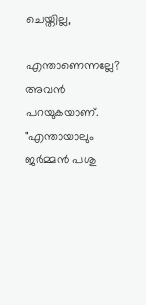ചെയ്തില്ല,

എന്താണെന്നല്ലേ? അവന്‍ പറയുകയാണ്. "എന്തായാലും ജര്‍മ്മന്‍ പശു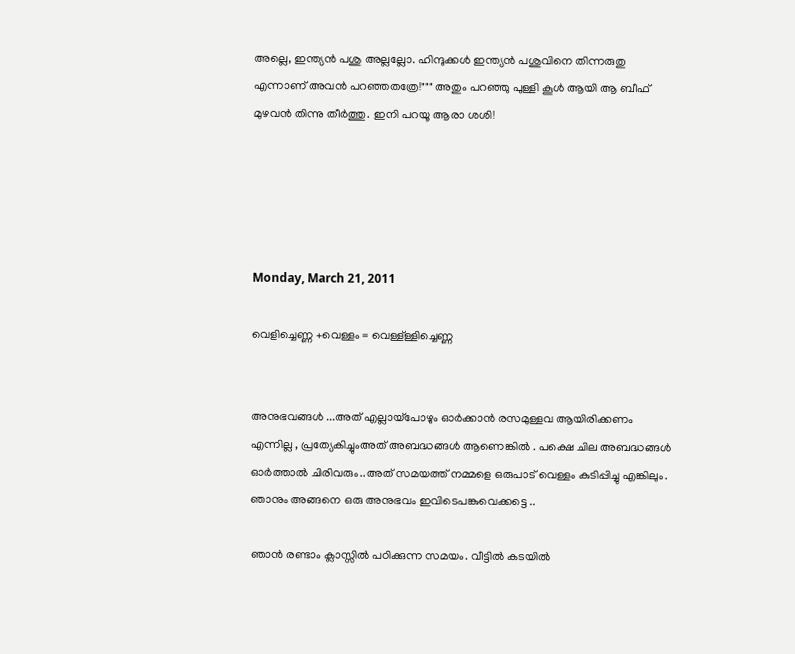അല്ലെ, ഇന്ത്യന്‍ പശു അല്ലല്ലോ. ഹിന്ദുക്കള്‍ ഇന്ത്യന്‍ പശുവിനെ തിന്നരുതു എന്നാണ് അവന്‍ പറഞ്ഞതത്രേ!""" അതും പറഞ്ഞു പുള്ളി കൂള്‍ ആയി ആ ബീഫ് മുഴവന്‍ തിന്നു തീര്‍ത്തു. ഇനി പറയൂ ആരാ ശശി!





Monday, March 21, 2011

വെളിച്ചെണ്ണ +വെള്ളം = വെള്ള്ള്ളിച്ചെണ്ണ


അനുഭവങ്ങള്‍ ...അത് എല്ലായ്പോഴും ഓര്‍ക്കാന്‍ രസമുള്ളവ ആയിരിക്കണം എന്നില്ല , പ്രത്യേകിച്ചുംഅത് അബദ്ധങ്ങള്‍ ആണെങ്കില്‍ . പക്ഷെ ചില അബദ്ധങ്ങള്‍ ഓര്‍ത്താല്‍ ചിരിവരും..അത് സമയത്ത് നമ്മളെ ഒരുപാട് വെള്ളം കുടിപ്പിച്ചു എങ്കിലും. ഞാനും അങ്ങനെ ഒരു അനുഭവം ഇവിടെപങ്കുവെക്കട്ടെ ..

ഞാന്‍ രണ്ടാം ക്ലാസ്സില്‍ പഠിക്കുന്ന സമയം. വീട്ടില്‍ കടയില്‍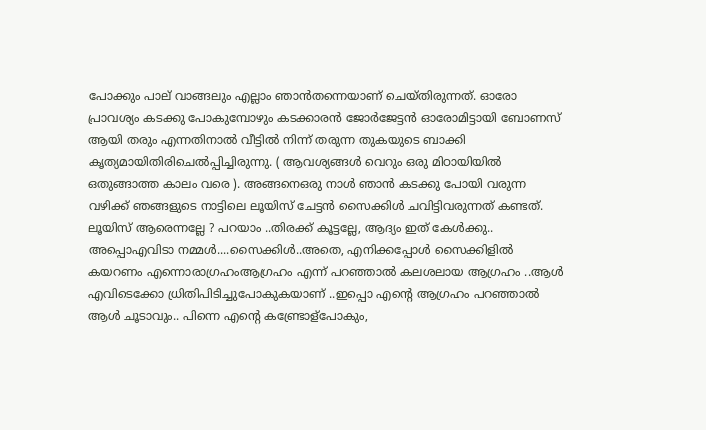പോക്കും പാല് വാങ്ങലും എല്ലാം ഞാന്‍തന്നെയാണ് ചെയ്തിരുന്നത്. ഓരോ പ്രാവശ്യം കടക്കു പോകുമ്പോഴും കടക്കാരന്‍ ജോര്‍ജേട്ടന്‍ ഓരോമിട്ടായി ബോണസ് ആയി തരും എന്നതിനാല്‍ വീട്ടില്‍ നിന്ന് തരുന്ന തുകയുടെ ബാക്കി കൃത്യമായിതിരിചെല്‍പ്പിച്ചിരുന്നു. ( ആവശ്യങ്ങള്‍ വെറും ഒരു മിഠായിയില്‍ ഒതുങ്ങാത്ത കാലം വരെ ). അങ്ങനെഒരു നാള്‍ ഞാന്‍ കടക്കു പോയി വരുന്ന വഴിക്ക് ഞങ്ങളുടെ നാട്ടിലെ ലൂയിസ് ചേട്ടന്‍ സൈക്കിള്‍ ചവിട്ടിവരുന്നത് കണ്ടത്. ലൂയിസ് ആരെന്നല്ലേ ? പറയാം ..തിരക്ക് കൂട്ടല്ലേ, ആദ്യം ഇത് കേള്‍ക്കു.. അപ്പൊഎവിടാ നമ്മള്‍....സൈക്കിള്‍..അതെ, എനിക്കപ്പോള്‍ സൈക്കിളില്‍ കയറണം എന്നൊരാഗ്രഹംആഗ്രഹം എന്ന് പറഞ്ഞാല്‍ കലശലായ ആഗ്രഹം ..ആള്‍ എവിടെക്കോ ധ്രിതിപിടിച്ചുപോകുകയാണ് ..ഇപ്പൊ എന്റെ ആഗ്രഹം പറഞ്ഞാല്‍ ആള്‍ ചൂടാവും.. പിന്നെ എന്റെ കണ്ട്രോള്പോകും,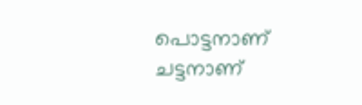പൊട്ടനാണ്‌ ചട്ടനാണ്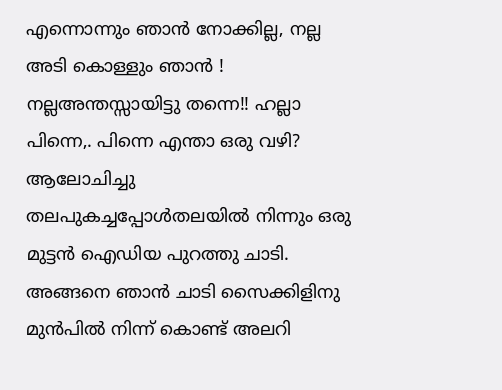എന്നൊന്നും ഞാന്‍ നോക്കില്ല, നല്ല അടി കൊള്ളും ഞാന്‍ ! നല്ലഅന്തസ്സായിട്ടു തന്നെ!! ഹല്ലാ പിന്നെ,. പിന്നെ എന്താ ഒരു വഴി? ആലോചിച്ചു തലപുകച്ചപ്പോള്‍തലയില്‍ നിന്നും ഒരു മുട്ടന്‍ ഐഡിയ പുറത്തു ചാടി.
അങ്ങനെ ഞാന്‍ ചാടി സൈക്കിളിനു മുന്‍പില്‍ നിന്ന് കൊണ്ട് അലറി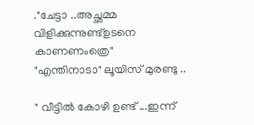."ചേട്ടാ ..അച്ഛമ്മ വിളിക്കുന്നുണ്ട്ഉടനെ കാണണംത്രെ"
"എന്തിനാടാ" ലൂയിസ് മുരണ്ടു ..

" വീട്ടില്‍ കോഴി ഉണ്ട് ...ഇന്ന്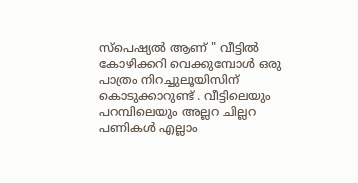സ്പെഷ്യല്‍ ആണ് " വീട്ടില്‍ കോഴിക്കറി വെക്കുമ്പോള്‍ ഒരു പാത്രം നിറച്ചുലൂയിസിന് കൊടുക്കാറുണ്ട് . വീട്ടിലെയും പറമ്പിലെയും അല്ലറ ചില്ലറ പണികള്‍ എല്ലാം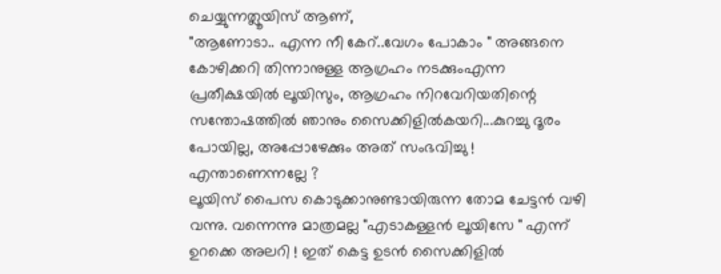ചെയ്യുന്നത്ലൂയിസ് ആണ്,
"ആണോടാ.. എന്ന നീ കേറ്..വേഗം പോകാം " അങ്ങനെ കോഴിക്കറി തിന്നാനുള്ള ആഗ്രഹം നടക്കുംഎന്ന പ്രതീക്ഷയില്‍ ലൂയിസും, ആഗ്രഹം നിറവേറിയതിന്റെ സന്തോഷത്തില്‍ ഞാനും സൈക്കിളില്‍കയറി...കുറച്ചു ദൂരം പോയില്ല, അപ്പോഴേക്കും അത് സംഭവിച്ചു ! എന്താണെന്നല്ലേ ?
ലൂയിസ് പൈസ കൊടുക്കാനുണ്ടായിരുന്ന തോമ ചേട്ടന്‍ വഴി വന്നു. വന്നെന്നു മാത്രമല്ല "എടാകള്ളന്‍ ലൂയിസേ " എന്ന് ഉറക്കെ അലറി ! ഇത് കെട്ട ഉടന്‍ സൈക്കിളില്‍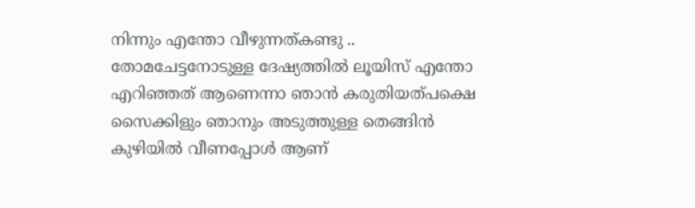നിന്നും എന്തോ വീഴുന്നത്കണ്ടു .. തോമചേട്ടനോടുള്ള ദേഷ്യത്തില്‍ ലൂയിസ് എന്തോ എറിഞ്ഞത് ആണെന്നാ ഞാന്‍ കരുതിയത്‌പക്ഷെ സൈക്കിളും ഞാനും അടുത്തുള്ള തെങ്ങിന്‍ കുഴിയില്‍ വീണപ്പോള്‍ ആണ്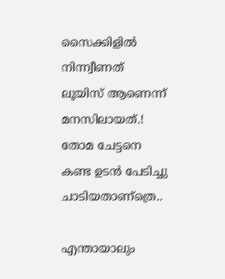സൈക്കിളില്‍ നിന്ന്വീണത്‌ ലൂയിസ് ആണെന്ന് മനസിലായത്.! തോമ ചേട്ടനെ കണ്ട ഉടന്‍ പേടിച്ചു ചാടിയതാണ്ത്രെ..

എന്തായാലും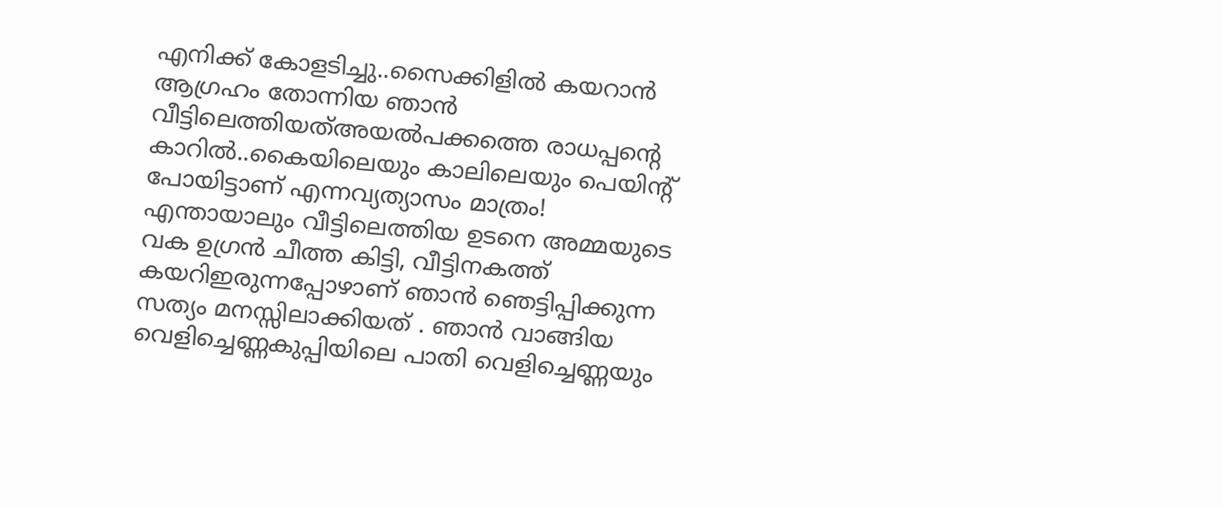എനിക്ക് കോളടിച്ചു..സൈക്കിളില്‍ കയറാന്‍ ആഗ്രഹം തോന്നിയ ഞാന്‍ വീട്ടിലെത്തിയത്അയല്‍പക്കത്തെ രാധപ്പന്റെ കാറില്‍..കൈയിലെയും കാലിലെയും പെയിന്റ് പോയിട്ടാണ് എന്നവ്യത്യാസം മാത്രം!
എന്തായാലും വീട്ടിലെത്തിയ ഉടനെ അമ്മയുടെ വക ഉഗ്രന്‍ ചീത്ത കിട്ടി, വീട്ടിനകത്ത് കയറിഇരുന്നപ്പോഴാണ് ഞാന്‍ ഞെട്ടിപ്പിക്കുന്ന സത്യം മനസ്സിലാക്കിയത്‌ . ഞാന്‍ വാങ്ങിയ വെളിച്ചെണ്ണകുപ്പിയിലെ പാതി വെളിച്ചെണ്ണയും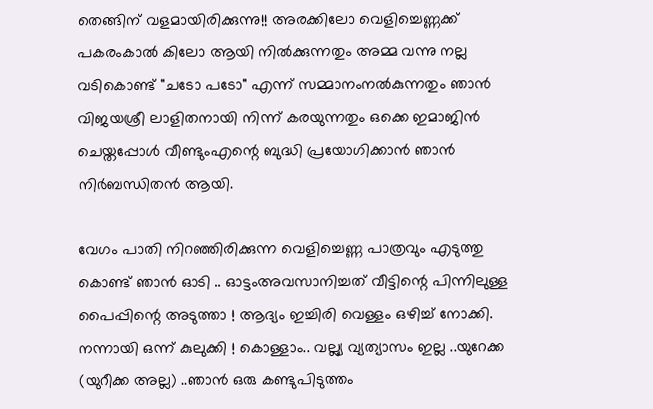തെങ്ങിന് വളമായിരിക്കുന്നു!! അരക്കിലോ വെളിച്ചെണ്ണക്ക് പകരംകാല്‍ കിലോ ആയി നില്‍ക്കുന്നതും അമ്മ വന്നു നല്ല വടികൊണ്ട് "ചടോ പടോ" എന്ന് സമ്മാനംനല്‍കുന്നതും ഞാന്‍ വിജയശ്രീ ലാളിതനായി നിന്ന് കരയുന്നതും ഒക്കെ ഇമാജിന്‍ ചെയ്തപ്പോള്‍ വീണ്ടുംഎന്റെ ബുദ്ധി പ്രയോഗിക്കാന്‍ ഞാന്‍ നിര്‍ബന്ധിതന്‍ ആയി.

വേഗം പാതി നിറഞ്ഞിരിക്കുന്ന വെളിച്ചെണ്ണ പാത്രവും എടുത്തു കൊണ്ട് ഞാന്‍ ഓടി .. ഓട്ടംഅവസാനിച്ചത്‌ വീട്ടിന്റെ പിന്നിലുള്ള പൈപ്പിന്റെ അടുത്താ ! ആദ്യം ഇച്ചിരി വെള്ളം ഒഴിച്ച് നോക്കി. നന്നായി ഒന്ന് കുലുക്കി ! കൊള്ളാം.. വല്ല്യ വ്യത്യാസം ഇല്ല ..യുറേക്ക (യുറീക്ക അല്ല) ..ഞാന്‍ ഒരു കണ്ടുപിടുത്തം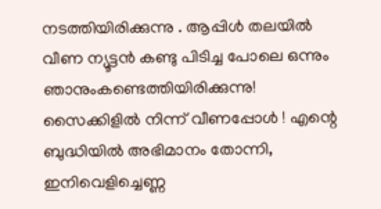നടത്തിയിരിക്കുന്നു . ആപ്പിള്‍ തലയില്‍ വീണ ന്യൂട്ടന്‍ കണ്ടു പിടിച്ച പോലെ ഒന്നും ഞാനുംകണ്ടെത്തിയിരിക്കുന്നു! സൈക്കിളില്‍ നിന്ന് വീണപ്പോള്‍ ! എന്റെ ബുദ്ധിയില്‍ അഭിമാനം തോന്നി, ഇനിവെളിച്ചെണ്ണ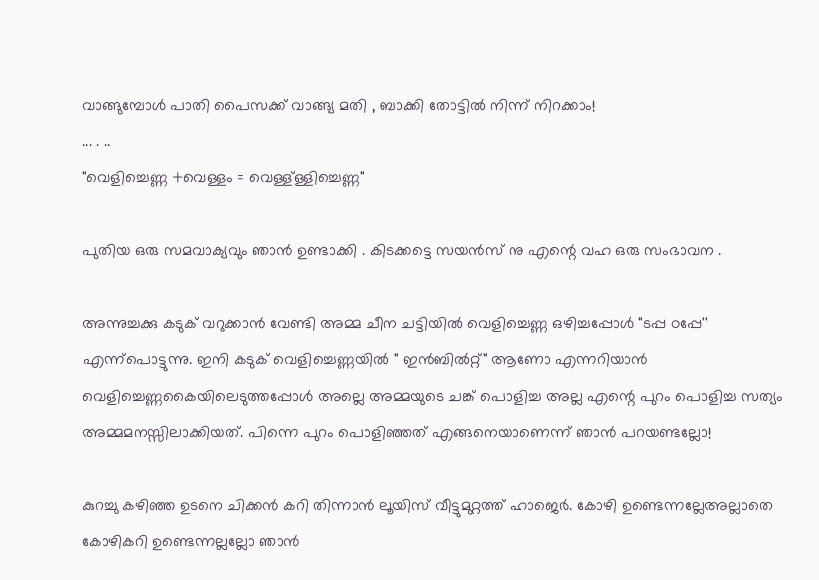വാങ്ങുമ്പോള്‍ പാതി പൈസക്ക് വാങ്ങ്യ മതി , ബാക്കി തോട്ടില്‍ നിന്ന് നിറക്കാം!
... . ..
"വെളിച്ചെണ്ണ +വെള്ളം = വെള്ള്ള്ളിച്ചെണ്ണ"

പുതിയ ഒരു സമവാക്യവും ഞാന്‍ ഉണ്ടാക്കി . കിടക്കട്ടെ സയന്‍സ് നു എന്റെ വഹ ഒരു സംഭാവന .

അന്നുച്ചക്കു കടുക് വറുക്കാന്‍ വേണ്ടി അമ്മ ചീന ചട്ടിയില്‍ വെളിച്ചെണ്ണ ഒഴിച്ചപ്പോള്‍ "ടപ്പ ഠപ്പേ'' എന്ന്പൊട്ടുന്നു. ഇനി കടുക് വെളിച്ചെണ്ണയില്‍ " ഇന്‍ബില്‍റ്റ്" ആണോ എന്നറിയാന്‍ വെളിച്ചെണ്ണകൈയിലെടുത്തപ്പോള്‍ അല്ലെ അമ്മയുടെ ചങ്ക് പൊളിച്ച അല്ല എന്റെ പുറം പൊളിച്ച സത്യം അമ്മമനസ്സിലാക്കിയത്‌. പിന്നെ പുറം പൊളിഞ്ഞത് എങ്ങനെയാണെന്ന് ഞാന്‍ പറയണ്ടല്ലോ!

കുറച്ചു കഴിഞ്ഞ ഉടനെ ചിക്കന്‍ കറി തിന്നാന്‍ ലൂയിസ് വീട്ടുമുറ്റത്ത്‌ ഹാജെര്‍. കോഴി ഉണ്ടെന്നല്ലേഅല്ലാതെ കോഴികറി ഉണ്ടെന്നല്ലല്ലോ ഞാന്‍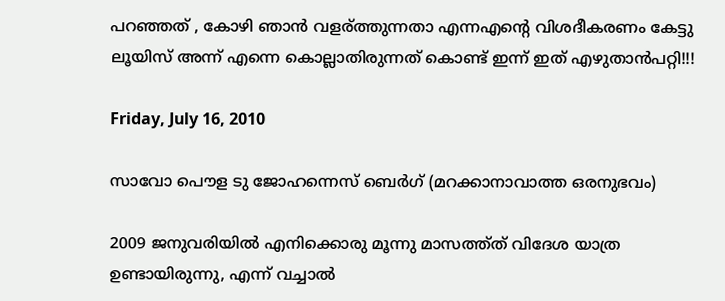പറഞ്ഞത് , കോഴി ഞാന്‍ വളര്ത്തുന്നതാ എന്നഎന്റെ വിശദീകരണം കേട്ടു ലൂയിസ് അന്ന് എന്നെ കൊല്ലാതിരുന്നത് കൊണ്ട് ഇന്ന് ഇത് എഴുതാന്‍പറ്റി!!!

Friday, July 16, 2010

സാവോ പൌള ടു ജോഹന്നെസ് ബെര്‍ഗ് (മറക്കാനാവാത്ത ഒരനുഭവം)

2009 ജനുവരിയില്‍ എനിക്കൊരു മൂന്നു മാസത്ത്ത് വിദേശ യാത്ര ഉണ്ടായിരുന്നു, എന്ന് വച്ചാല്‍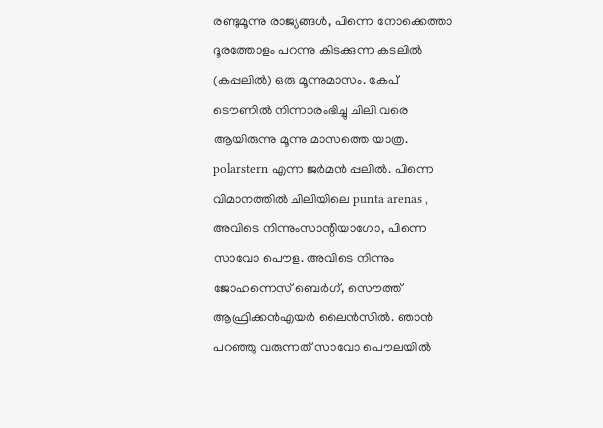രണ്ടുമൂന്നു രാജ്യങ്ങള്‍, പിന്നെ നോക്കെത്താ ദൂരത്തോളം പറന്നു കിടക്കുന്ന കടലില്‍ (കപ്പലില്‍) ഒരു മൂന്നുമാസം. കേപ് ടൌണില്‍ നിന്നാരംഭിച്ചു ചിലി വരെ ആയിരുന്നു മൂന്നു മാസത്തെ യാത്ര. polarstern എന്ന ജര്‍മന്‍ പ്പലില്‍. പിന്നെ വിമാനത്തില്‍ ചിലിയിലെ punta arenas , അവിടെ നിന്നുംസാന്റിയാഗോ, പിന്നെ സാവോ പൌള. അവിടെ നിന്നും ജോഹന്നെസ് ബെര്‍ഗ്, സൌത്ത് ആഫ്രിക്കന്‍എയര്‍ ലൈന്‍സില്‍. ഞാന്‍ പറഞ്ഞു വരുന്നത് സാവോ പൌലയില്‍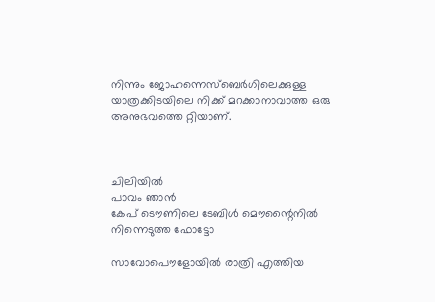നിന്നും ജോഹന്നെസ്ബെര്‍ഗിലെക്കുള്ള യാത്രക്കിടയിലെ നിക്ക് മറക്കാനാവാത്ത ഒരു അനുഭവത്തെ റ്റിയാണ്.



ചിലിയില്‍
പാവം ഞാന്‍
കേപ് ടൌണിലെ ടേബിള്‍ മൌന്റൈനില്‍ നിന്നെടുത്ത ഫോട്ടോ

സാവോപൌളോയില്‍ രാത്രി എത്തിയ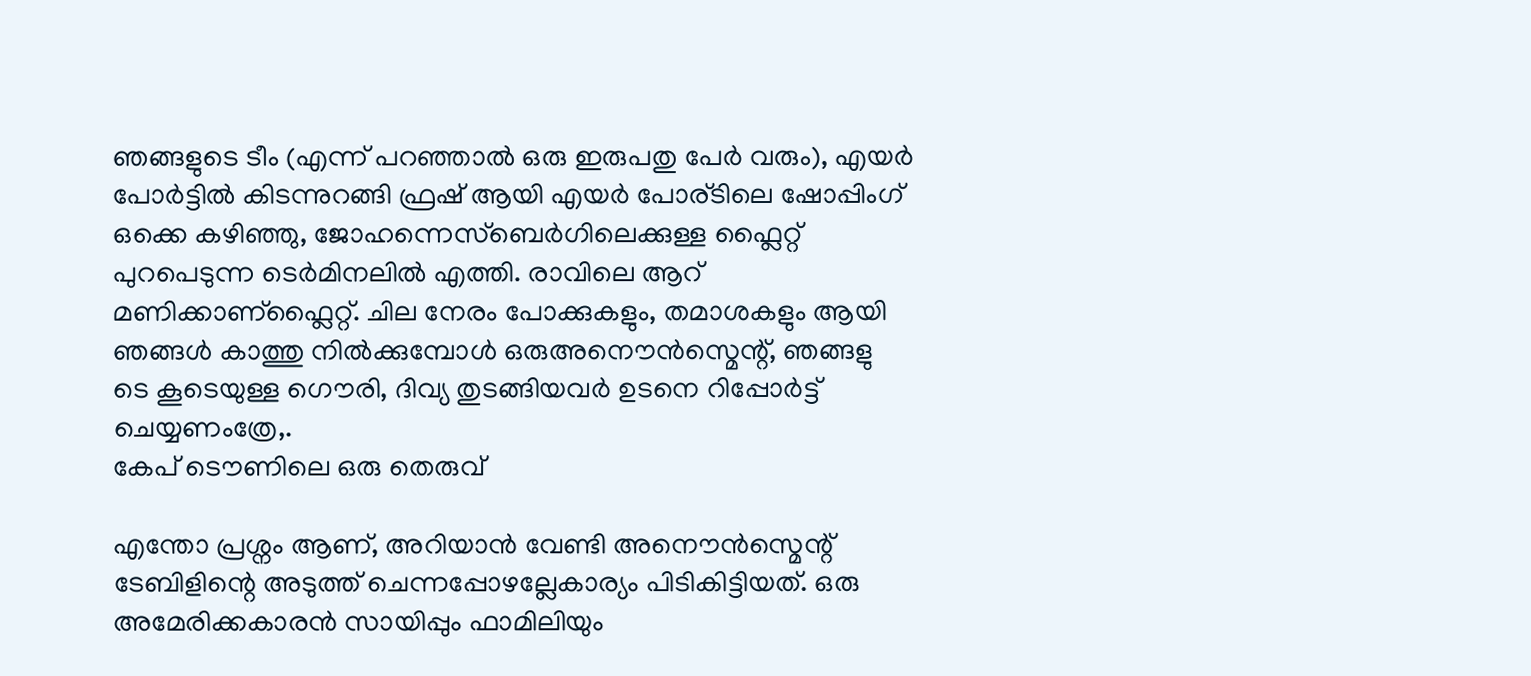ഞങ്ങളുടെ ടീം (എന്ന് പറഞ്ഞാല്‍ ഒരു ഇരുപതു പേര്‍ വരും), എയര്‍ പോര്‍ട്ടില്‍ കിടന്നുറങ്ങി ഫ്രഷ്‌ ആയി എയര്‍ പോര്ടിലെ ഷോപ്പിംഗ്‌ ഒക്കെ കഴിഞ്ഞു, ജോഹന്നെസ്ബെര്‍ഗിലെക്കുള്ള ഫ്ലൈറ്റ് പുറപെടുന്ന ടെര്‍മിനലില്‍ എത്തി. രാവിലെ ആറ്‌ മണിക്കാണ്ഫ്ലൈറ്റ്. ചില നേരം പോക്കുകളും, തമാശകളും ആയി ഞങ്ങള്‍ കാത്തു നില്‍ക്കുമ്പോള്‍ ഒരുഅനൌന്‍സ്മെന്റ്, ഞങ്ങളു
ടെ കൂടെയുള്ള ഗൌരി, ദിവ്യ തുടങ്ങിയവര്‍ ഉടനെ റിപ്പോര്‍ട്ട്‌ ചെയ്യണംത്രേ,.
കേപ് ടൌണിലെ ഒരു തെരുവ്

എന്തോ പ്രശ്നം ആണ്, അറിയാന്‍ വേണ്ടി അനൌന്‍സ്മെന്റ് ടേബിളിന്റെ അടുത്ത് ചെന്നപ്പോഴല്ലേകാര്യം പിടികിട്ടിയത്. ഒരു അമേരിക്കകാരന്‍ സായിപ്പും ഫാമിലിയും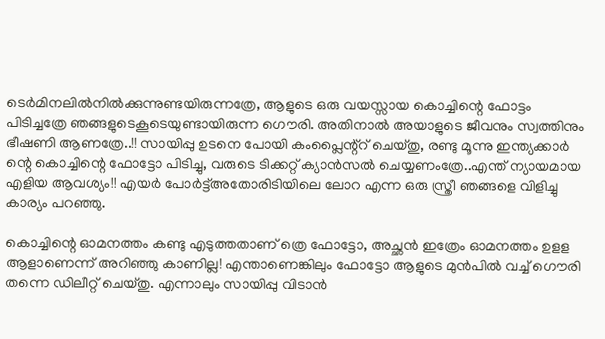ടെര്‍മിനലില്‍നില്‍ക്കുന്നുണ്ടയിരുന്നത്രേ, ആളുടെ ഒരു വയസ്സായ കൊച്ചിന്റെ ഫോട്ടം പിടിച്ചത്രേ ഞങ്ങളുടെകൂടെയുണ്ടായിരുന്ന ഗൌരി. അതിനാല്‍ അയാളുടെ ജീവനും സ്വത്തിനും ഭീഷണി ആണത്രേ..!! സായിപ്പു ഉടനെ പോയി കംപ്ലൈന്റ്റ്‌ ചെയ്തു, രണ്ടു മൂന്നു ഇന്ത്യക്കാര്‍ ന്റെ കൊച്ചിന്റെ ഫോട്ടോ പിടിച്ചു, വരുടെ ടിക്കറ്റ്‌ ക്യാന്‍സല്‍ ചെയ്യണംത്രേ..എന്ത് ന്യായമായ എളിയ ആവശ്യം!! എയര്‍ പോര്‍ട്ട്‌അതോരിടിയിലെ ലോറ എന്ന ഒരു സ്ത്രീ ഞങ്ങളെ വിളിച്ചു കാര്യം പറഞ്ഞു.

കൊച്ചിന്റെ ഓമനത്തം കണ്ടു എടുത്തതാണ് ത്രെ ഫോട്ടോ, അച്ഛന്‍ ഇത്രേം ഓമനത്തം ഉളള ആളാണെന്ന് അറിഞ്ഞു കാണില്ല! എന്താണെങ്കിലും ഫോട്ടോ ആളുടെ മുന്‍പില്‍ വച്ച് ഗൌരി തന്നെ ഡിലീറ്റ് ചെയ്തു. എന്നാലും സായിപ്പു വിടാന്‍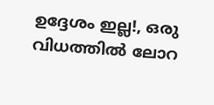ഉദ്ദേശം ഇല്ല!, ഒരു വിധത്തില്‍ ലോറ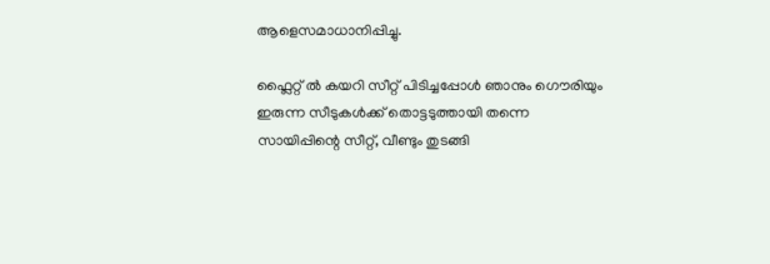ആളെസമാധാനിപ്പിച്ചു.

ഫ്ലൈറ്റ് ല്‍ കയറി സീറ്റ്‌ പിടിച്ചപ്പോള്‍ ഞാനും ഗൌരിയും ഇരുന്ന സീടുകള്‍ക്ക് തൊട്ടടുത്തായി തന്നെ സായിപ്പിന്റെ സീറ്റ്‌, വീണ്ടും തുടങ്ങി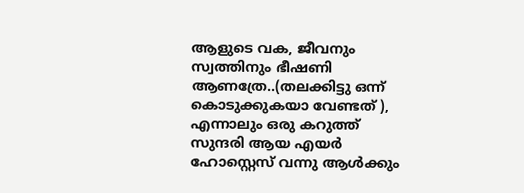ആളുടെ വക, ജീവനും സ്വത്തിനും ഭീഷണി ആണത്രേ..(തലക്കിട്ടു ഒന്ന് കൊടുക്കുകയാ വേണ്ടത് ), എന്നാലും ഒരു കറുത്ത് സുന്ദരി ആയ എയര്‍ ഹോസ്റ്റെസ് വന്നു ആള്‍ക്കും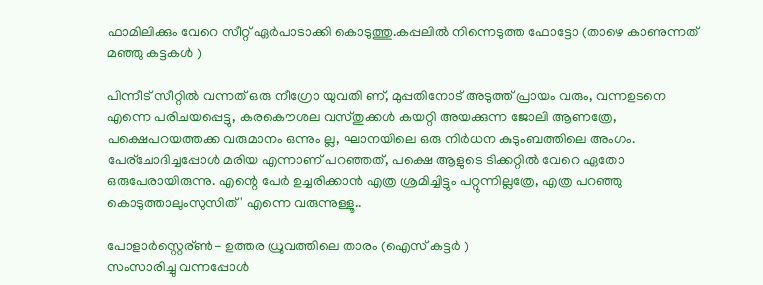ഫാമിലിക്കും വേറെ സീറ്റ്‌ ഏര്‍പാടാക്കി കൊടുത്തു.കപ്പലില്‍ നിന്നെടുത്ത ഫോട്ടോ (താഴെ കാണുന്നത് മഞ്ഞു കട്ടകള്‍ )

പിന്നീട് സീറ്റില്‍ വന്നത് ഒരു നീഗ്രോ യുവതി ണ്, മുപ്പതിനോട് അടുത്ത് പ്രായം വരും, വന്നഉടനെ എന്നെ പരിചയപ്പെട്ടു, കരകൌശല വസ്തുക്കള്‍ കയറ്റി അയക്കുന്ന ജോലി ആണത്രേ, പക്ഷെപറയത്തക്ക വരുമാനം ഒന്നും ല്ല, ഘാനയിലെ ഒരു നിര്‍ധന കുടുംബത്തിലെ അംഗം. പേര്ചോദിച്ചപ്പോള്‍ മരിയ എന്നാണ് പറഞ്ഞത്, പക്ഷെ ആളുടെ ടിക്കറ്റില്‍ വേറെ ഏതോ ഒരുപേരായിരുന്നു. എന്റെ പേര്‍ ഉച്ചരിക്കാന്‍ എത്ര ശ്രമിച്ചിട്ടും പറ്റുന്നില്ലത്രേ, എത്ര പറഞ്ഞു കൊടുത്താലുംസുസിത് ' എന്നെ വരുന്നുള്ളൂ..

പോളാര്‍സ്റ്റെര്ണ്‍- ഉത്തര ധ്രുവത്തിലെ താരം (ഐസ് കട്ടര്‍ )
സംസാരിച്ചു വന്നപ്പോള്‍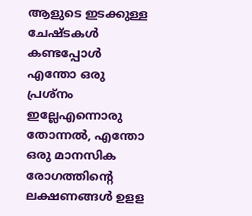ആളുടെ ഇടക്കുള്ള ചേഷ്ടകള്‍ കണ്ടപ്പോള്‍ എന്തോ ഒരു പ്രശ്നം ഇല്ലേഎന്നൊരു തോന്നല്‍, എന്തോ ഒരു മാനസിക രോഗത്തിന്റെ ലക്ഷണങ്ങള്‍ ഉളള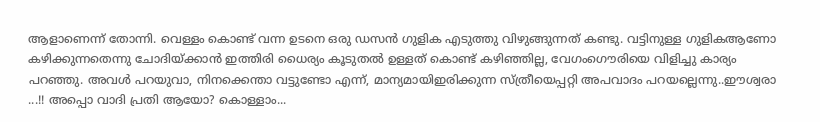ആളാണെന്ന് തോന്നി. വെള്ളം കൊണ്ട് വന്ന ഉടനെ ഒരു ഡസന്‍ ഗുളിക എടുത്തു വിഴുങ്ങുന്നത് കണ്ടു. വട്ടിനുള്ള ഗുളികആണോ കഴിക്കുന്നതെന്നു ചോദിയ്ക്കാന്‍ ഇത്തിരി ധൈര്യം കൂടുതല്‍ ഉള്ളത് കൊണ്ട് കഴിഞ്ഞില്ല, വേഗംഗൌരിയെ വിളിച്ചു കാര്യം പറഞ്ഞു. അവള്‍ പറയുവാ, നിനക്കെന്താ വട്ടുണ്ടോ എന്ന്, മാന്യമായിഇരിക്കുന്ന സ്ത്രീയെപ്പറ്റി അപവാദം പറയല്ലെന്നു..ഈശ്വരാ ...!! അപ്പൊ വാദി പ്രതി ആയോ? കൊള്ളാം...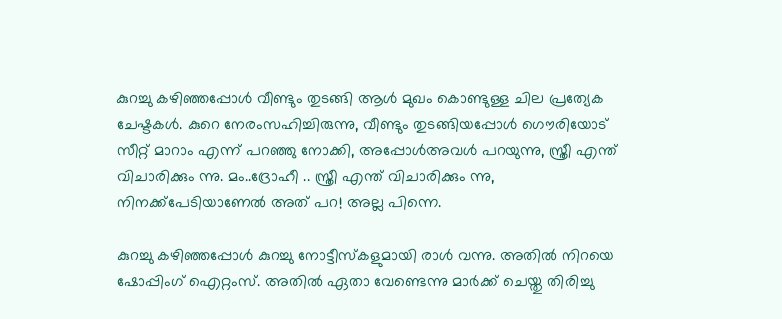കുറച്ചു കഴിഞ്ഞപ്പോള്‍ വീണ്ടും തുടങ്ങി ആള്‍ മുഖം കൊണ്ടുള്ള ചില പ്രത്യേക ചേഷ്ടകള്‍. കുറെ നേരംസഹിച്ചിരുന്നു, വീണ്ടും തുടങ്ങിയപ്പോള്‍ ഗൌരിയോട് സീറ്റ് മാറാം എന്ന് പറഞ്ഞു നോക്കി, അപ്പോള്‍അവള്‍ പറയുന്നു, സ്ത്രീ എന്ത് വിചാരിക്കും ന്നു. മം..ദ്രോഹീ .. സ്ത്രീ എന്ത് വിചാരിക്കും ന്നു, നിനക്ക്പേടിയാണേല്‍ അത് പറ! അല്ല പിന്നെ.

കുറച്ചു കഴിഞ്ഞപ്പോള്‍ കുറച്ചു നോട്ടീസ്കളുമായി രാള്‍ വന്നു. അതില്‍ നിറയെ ഷോപ്പിംഗ്‌ ഐറ്റംസ്. അതില്‍ ഏതാ വേണ്ടെന്നു മാര്‍ക്ക്‌ ചെയ്തു തിരിച്ചു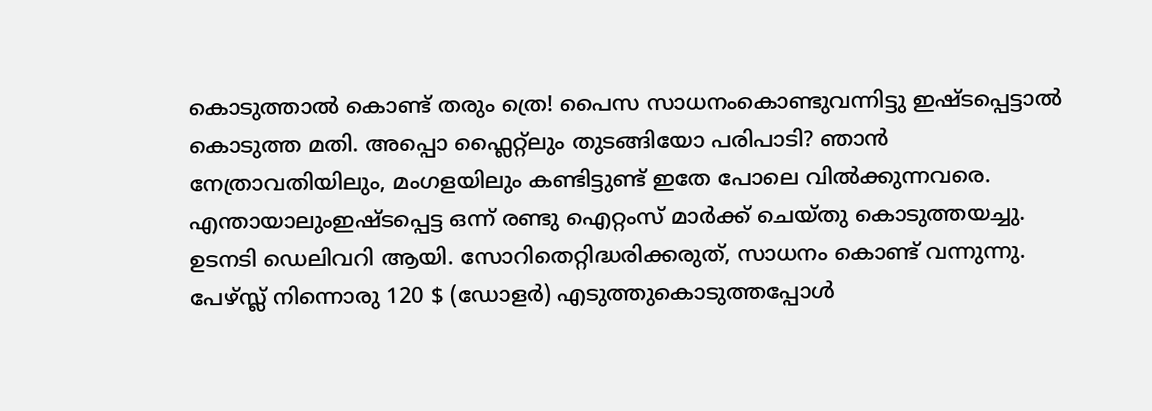കൊടുത്താല്‍ കൊണ്ട് തരും ത്രെ! പൈസ സാധനംകൊണ്ടുവന്നിട്ടു ഇഷ്ടപ്പെട്ടാല്‍ കൊടുത്ത മതി. അപ്പൊ ഫ്ലൈറ്റ്ലും തുടങ്ങിയോ പരിപാടി? ഞാന്‍ നേത്രാവതിയിലും, മംഗളയിലും കണ്ടിട്ടുണ്ട് ഇതേ പോലെ വില്‍ക്കുന്നവരെ. എന്തായാലുംഇഷ്ടപ്പെട്ട ഒന്ന് രണ്ടു ഐറ്റംസ് മാര്‍ക്ക്‌ ചെയ്തു കൊടുത്തയച്ചു. ഉടനടി ഡെലിവറി ആയി. സോറിതെറ്റിദ്ധരിക്കരുത്, സാധനം കൊണ്ട് വന്നുന്നു. പേഴ്സ്ല്‍ നിന്നൊരു 120 $ (ഡോളര്‍) എടുത്തുകൊടുത്തപ്പോള്‍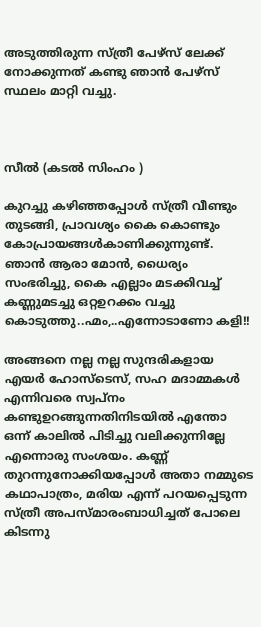അടുത്തിരുന്ന സ്ത്രീ പേഴ്സ് ലേക്ക് നോക്കുന്നത് കണ്ടു ഞാന്‍ പേഴ്സ് സ്ഥലം മാറ്റി വച്ചു.



സീല്‍ (കടല്‍ സിംഹം )

കുറച്ചു കഴിഞ്ഞപ്പോള്‍ സ്ത്രീ വീണ്ടും തുടങ്ങി, പ്രാവശ്യം കൈ കൊണ്ടും കോപ്രായങ്ങള്‍കാണിക്കുന്നുണ്ട്. ഞാന്‍ ആരാ മോന്‍, ധൈര്യം സംഭരിച്ചു, കൈ എല്ലാം മടക്കിവച്ച് കണ്ണുമടച്ചു ഒറ്റഉറക്കം വച്ചു കൊടുത്തു..ഹ്മം,..എന്നോടാണോ കളി!!

അങ്ങനെ നല്ല നല്ല സുന്ദരികളായ എയര്‍ ഹോസ്ടെസ്, സഹ മദാമ്മകള്‍ എന്നിവരെ സ്വപ്നം കണ്ടുഉറങ്ങുന്നതിനിടയില്‍ എന്തോ ഒന്ന് കാലില്‍ പിടിച്ചു വലിക്കുന്നില്ലേ എന്നൊരു സംശയം. കണ്ണ് തുറന്നുനോക്കിയപ്പോള്‍ അതാ നമ്മുടെ കഥാപാത്രം, മരിയ എന്ന് പറയപ്പെടുന്ന സ്ത്രീ അപസ്മാരംബാധിച്ചത് പോലെ കിടന്നു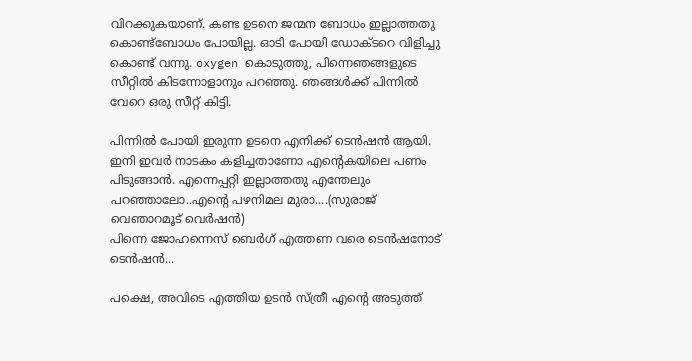വിറക്കുകയാണ്. കണ്ട ഉടനെ ജന്മന ബോധം ഇല്ലാത്തതു കൊണ്ട്ബോധം പോയില്ല. ഓടി പോയി ഡോക്ടറെ വിളിച്ചു കൊണ്ട് വന്നു. oxygen കൊടുത്തു, പിന്നെഞങ്ങളുടെ സീറ്റില്‍ കിടന്നോളാനും പറഞ്ഞു. ഞങ്ങള്‍ക്ക് പിന്നില്‍ വേറെ ഒരു സീറ്റ്‌ കിട്ടി.

പിന്നില്‍ പോയി ഇരുന്ന ഉടനെ എനിക്ക് ടെന്‍ഷന്‍ ആയി. ഇനി ഇവര്‍ നാടകം കളിച്ചതാണോ എന്റെകയിലെ പണം പിടുങ്ങാന്‍. എന്നെപ്പറ്റി ഇല്ലാത്തതു എന്തേലും പറഞ്ഞാലോ..എന്റെ പഴനിമല മുരാ....(സുരാജ് വെഞാറമൂട് വെര്‍ഷന്‍)
പിന്നെ ജോഹന്നെസ് ബെര്‍ഗ് എത്തണ വരെ ടെന്‍ഷനോട് ടെന്‍ഷന്‍...

പക്ഷെ, അവിടെ എത്തിയ ഉടന്‍ സ്ത്രീ എന്റെ അടുത്ത്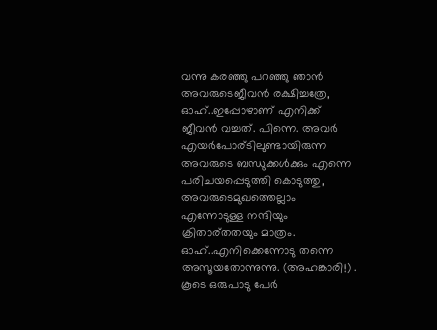വന്നു കരഞ്ഞു പറഞ്ഞു ഞാന്‍ അവരുടെജീവന്‍ രക്ഷിച്ചത്രേ, ഓഹ്‌..ഇപ്പോഴാണ്‌ എനിക്ക് ജീവന്‍ വച്ചത്. പിന്നെ. അവര്‍ എയര്‍പോര്ടിലുണ്ടായിരുന്ന അവരുടെ ബന്ധുക്കള്‍ക്കും എന്നെ പരിചയപ്പെടുത്തി കൊടുത്തു, അവരുടെമുഖത്തെല്ലാം എന്നോടുള്ള നന്ദിയും ക്രിതാര്തതയും മാത്രം. ഓഹ്‌..എനിക്കെന്നോടു തന്നെ അസൂയതോന്നുന്നു. (അഹങ്കാരി!) . കൂടെ ഒരുപാടു പേര്‍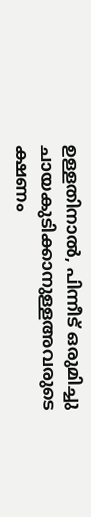ഉള്ളതിനാല്‍, പിന്നീട് ഒരുമിച്ചു ചായകുടിക്കാനുള്ളഅവരുടെ ക്ഷണം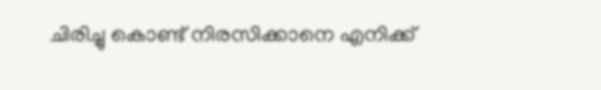ചിരിച്ചു കൊണ്ട് നിരസിക്കാനെ എനിക്ക്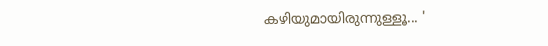കഴിയുമായിരുന്നുള്ളൂ... '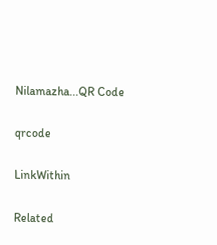Nilamazha...QR Code

qrcode

LinkWithin

Related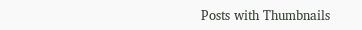Posts with Thumbnails